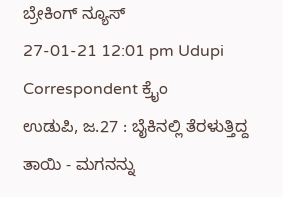ಬ್ರೇಕಿಂಗ್ ನ್ಯೂಸ್
27-01-21 12:01 pm Udupi Correspondent ಕ್ರೈಂ
ಉಡುಪಿ, ಜ.27 : ಬೈಕಿನಲ್ಲಿ ತೆರಳುತ್ತಿದ್ದ ತಾಯಿ - ಮಗನನ್ನು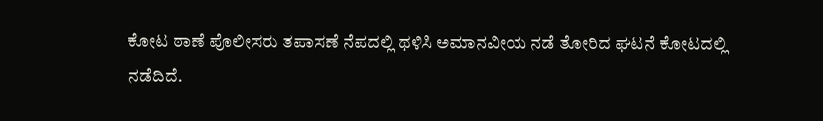ಕೋಟ ಠಾಣೆ ಪೊಲೀಸರು ತಪಾಸಣೆ ನೆಪದಲ್ಲಿ ಥಳಿಸಿ ಅಮಾನವೀಯ ನಡೆ ತೋರಿದ ಘಟನೆ ಕೋಟದಲ್ಲಿ ನಡೆದಿದೆ.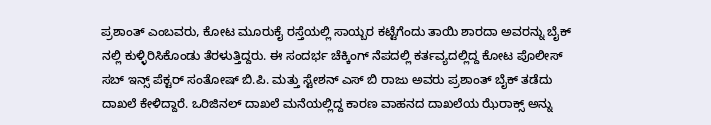ಪ್ರಶಾಂತ್ ಎಂಬವರು, ಕೋಟ ಮೂರುಕೈ ರಸ್ತೆಯಲ್ಲಿ ಸಾಯ್ಬರ ಕಟ್ಟೆಗೆಂದು ತಾಯಿ ಶಾರದಾ ಅವರನ್ನು ಬೈಕ್ ನಲ್ಲಿ ಕುಳ್ಳಿರಿಸಿಕೊಂಡು ತೆರಳುತ್ತಿದ್ದರು. ಈ ಸಂದರ್ಭ ಚೆಕ್ಕಿಂಗ್ ನೆಪದಲ್ಲಿ ಕರ್ತವ್ಯದಲ್ಲಿದ್ದ ಕೋಟ ಪೊಲೀಸ್ ಸಬ್ ಇನ್ಸ್ ಪೆಕ್ಟರ್ ಸಂತೋಷ್ ಬಿ.ಪಿ. ಮತ್ತು ಸ್ಟೇಶನ್ ಎಸ್ ಬಿ ರಾಜು ಅವರು ಪ್ರಶಾಂತ್ ಬೈಕ್ ತಡೆದು ದಾಖಲೆ ಕೇಳಿದ್ದಾರೆ. ಒರಿಜಿನಲ್ ದಾಖಲೆ ಮನೆಯಲ್ಲಿದ್ದ ಕಾರಣ ವಾಹನದ ದಾಖಲೆಯ ಝೆರಾಕ್ಸ್ ಅನ್ನು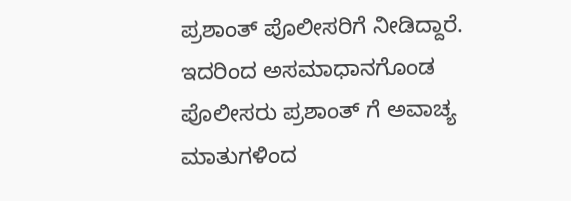ಪ್ರಶಾಂತ್ ಪೊಲೀಸರಿಗೆ ನೀಡಿದ್ದಾರೆ. ಇದರಿಂದ ಅಸಮಾಧಾನಗೊಂಡ ಪೊಲೀಸರು ಪ್ರಶಾಂತ್ ಗೆ ಅವಾಚ್ಯ ಮಾತುಗಳಿಂದ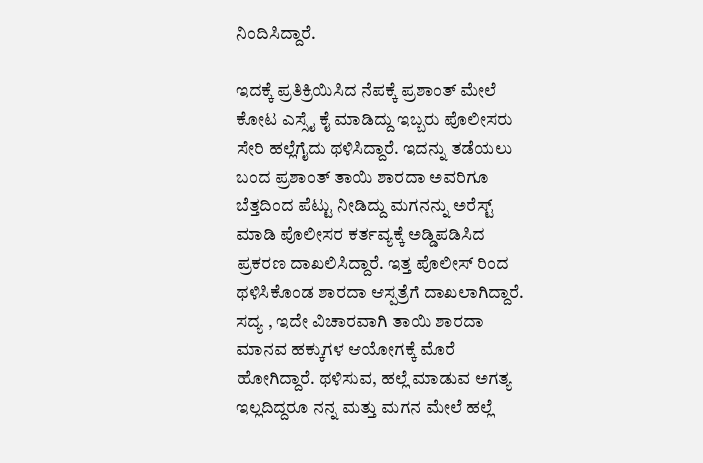ನಿಂದಿಸಿದ್ದಾರೆ.

ಇದಕ್ಕೆ ಪ್ರತಿಕ್ರಿಯಿಸಿದ ನೆಪಕ್ಕೆ ಪ್ರಶಾಂತ್ ಮೇಲೆ ಕೋಟ ಎಸ್ಸೈ ಕೈ ಮಾಡಿದ್ದು ಇಬ್ಬರು ಪೊಲೀಸರು ಸೇರಿ ಹಲ್ಲೆಗೈದು ಥಳಿಸಿದ್ದಾರೆ. ಇದನ್ನು ತಡೆಯಲು ಬಂದ ಪ್ರಶಾಂತ್ ತಾಯಿ ಶಾರದಾ ಅವರಿಗೂ ಬೆತ್ತದಿಂದ ಪೆಟ್ಟು ನೀಡಿದ್ದು ಮಗನನ್ನು ಅರೆಸ್ಟ್ ಮಾಡಿ ಪೊಲೀಸರ ಕರ್ತವ್ಯಕ್ಕೆ ಅಡ್ಡಿಪಡಿಸಿದ ಪ್ರಕರಣ ದಾಖಲಿಸಿದ್ದಾರೆ. ಇತ್ತ ಪೊಲೀಸ್ ರಿಂದ ಥಳಿಸಿಕೊಂಡ ಶಾರದಾ ಆಸ್ಪತ್ರೆಗೆ ದಾಖಲಾಗಿದ್ದಾರೆ.
ಸದ್ಯ , ಇದೇ ವಿಚಾರವಾಗಿ ತಾಯಿ ಶಾರದಾ ಮಾನವ ಹಕ್ಕುಗಳ ಆಯೋಗಕ್ಕೆ ಮೊರೆ ಹೋಗಿದ್ದಾರೆ. ಥಳಿಸುವ, ಹಲ್ಲೆ ಮಾಡುವ ಅಗತ್ಯ ಇಲ್ಲದಿದ್ದರೂ ನನ್ನ ಮತ್ತು ಮಗನ ಮೇಲೆ ಹಲ್ಲೆ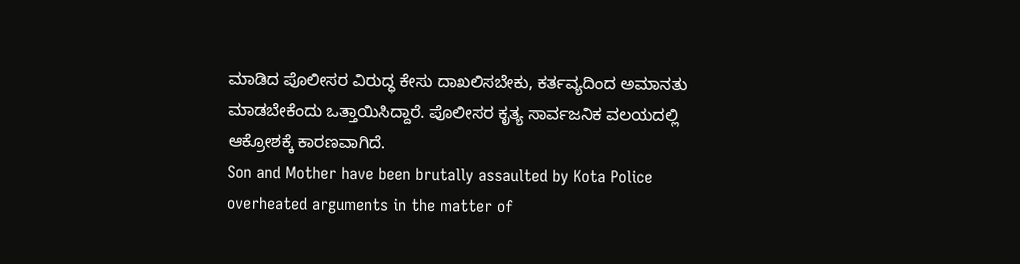ಮಾಡಿದ ಪೊಲೀಸರ ವಿರುದ್ಧ ಕೇಸು ದಾಖಲಿಸಬೇಕು, ಕರ್ತವ್ಯದಿಂದ ಅಮಾನತು ಮಾಡಬೇಕೆಂದು ಒತ್ತಾಯಿಸಿದ್ದಾರೆ. ಪೊಲೀಸರ ಕೃತ್ಯ ಸಾರ್ವಜನಿಕ ವಲಯದಲ್ಲಿ ಆಕ್ರೋಶಕ್ಕೆ ಕಾರಣವಾಗಿದೆ.
Son and Mother have been brutally assaulted by Kota Police overheated arguments in the matter of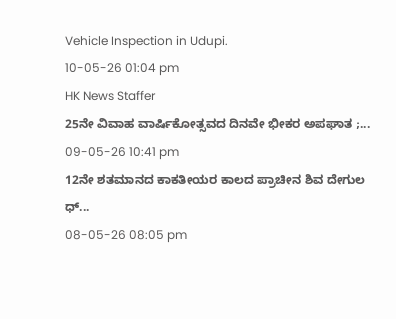Vehicle Inspection in Udupi.
10-05-26 01:04 pm
HK News Staffer
25ನೇ ವಿವಾಹ ವಾರ್ಷಿಕೋತ್ಸವದ ದಿನವೇ ಭೀಕರ ಅಪಘಾತ ;...
09-05-26 10:41 pm
12ನೇ ಶತಮಾನದ ಕಾಕತೀಯರ ಕಾಲದ ಪ್ರಾಚೀನ ಶಿವ ದೇಗುಲ ಧ್...
08-05-26 08:05 pm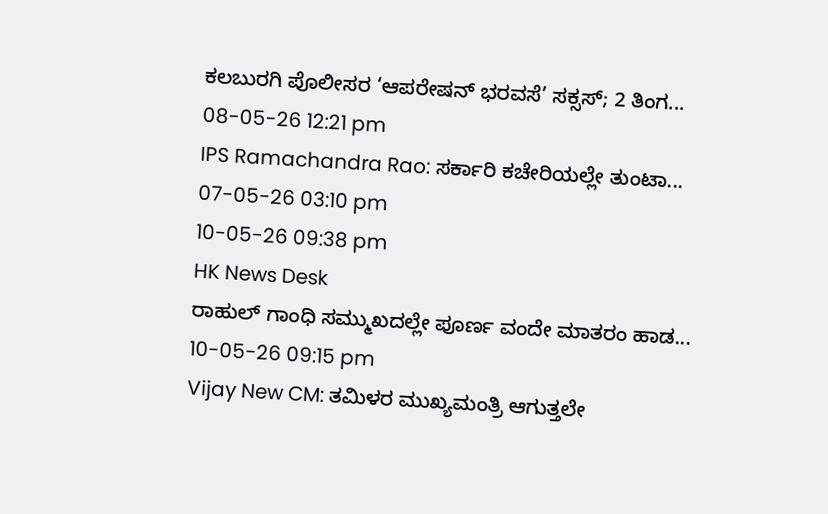ಕಲಬುರಗಿ ಪೊಲೀಸರ ‘ಆಪರೇಷನ್ ಭರವಸೆ’ ಸಕ್ಸಸ್; 2 ತಿಂಗ...
08-05-26 12:21 pm
IPS Ramachandra Rao: ಸರ್ಕಾರಿ ಕಚೇರಿಯಲ್ಲೇ ತುಂಟಾ...
07-05-26 03:10 pm
10-05-26 09:38 pm
HK News Desk
ರಾಹುಲ್ ಗಾಂಧಿ ಸಮ್ಮುಖದಲ್ಲೇ ಪೂರ್ಣ ವಂದೇ ಮಾತರಂ ಹಾಡ...
10-05-26 09:15 pm
Vijay New CM: ತಮಿಳರ ಮುಖ್ಯಮಂತ್ರಿ ಆಗುತ್ತಲೇ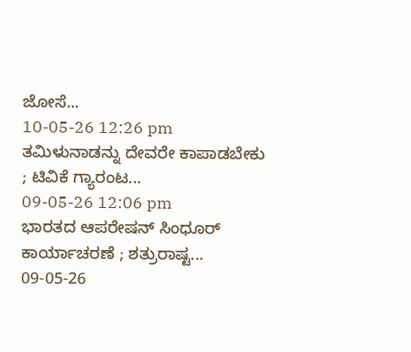ಜೋಸೆ...
10-05-26 12:26 pm
ತಮಿಳುನಾಡನ್ನು ದೇವರೇ ಕಾಪಾಡಬೇಕು ; ಟಿವಿಕೆ ಗ್ಯಾರಂಟ...
09-05-26 12:06 pm
ಭಾರತದ ಆಪರೇಷನ್ ಸಿಂಧೂರ್ ಕಾರ್ಯಾಚರಣೆ ; ಶತ್ರುರಾಷ್ಟ...
09-05-26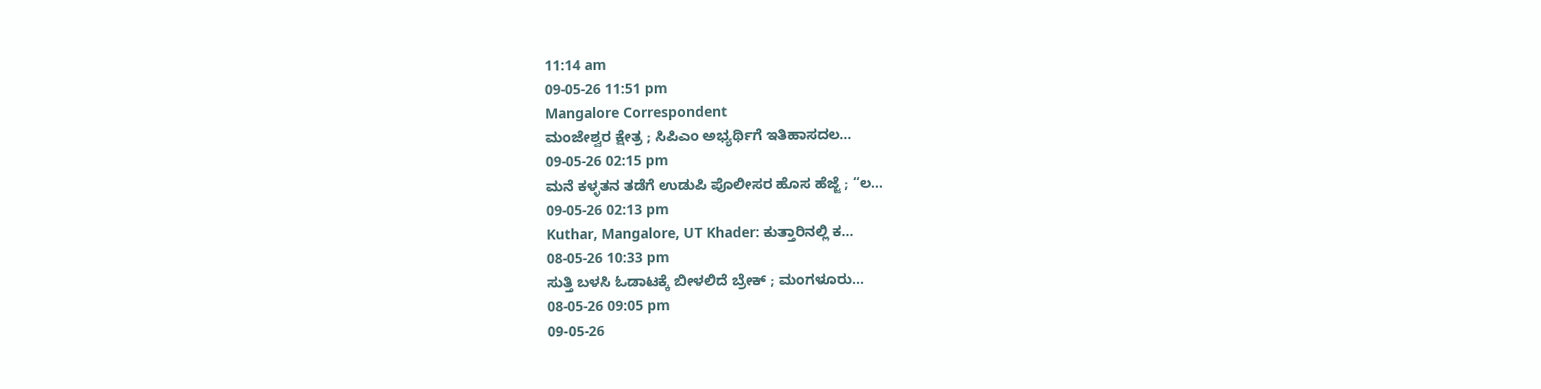11:14 am
09-05-26 11:51 pm
Mangalore Correspondent
ಮಂಜೇಶ್ವರ ಕ್ಷೇತ್ರ ; ಸಿಪಿಎಂ ಅಭ್ಯರ್ಥಿಗೆ ಇತಿಹಾಸದಲ...
09-05-26 02:15 pm
ಮನೆ ಕಳ್ಳತನ ತಡೆಗೆ ಉಡುಪಿ ಪೊಲೀಸರ ಹೊಸ ಹೆಜ್ಜೆ ; “ಲ...
09-05-26 02:13 pm
Kuthar, Mangalore, UT Khader: ಕುತ್ತಾರಿನಲ್ಲಿ ಕ...
08-05-26 10:33 pm
ಸುತ್ತಿ ಬಳಸಿ ಓಡಾಟಕ್ಕೆ ಬೀಳಲಿದೆ ಬ್ರೇಕ್ ; ಮಂಗಳೂರು...
08-05-26 09:05 pm
09-05-26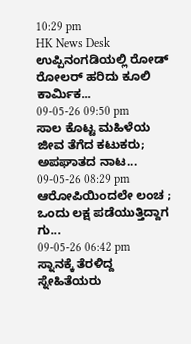10:29 pm
HK News Desk
ಉಪ್ಪಿನಂಗಡಿಯಲ್ಲಿ ರೋಡ್ ರೋಲರ್ ಹರಿದು ಕೂಲಿ ಕಾರ್ಮಿಕ...
09-05-26 09:50 pm
ಸಾಲ ಕೊಟ್ಟ ಮಹಿಳೆಯ ಜೀವ ತೆಗೆದ ಕಟುಕರು; ಅಪಘಾತದ ನಾಟ...
09-05-26 08:29 pm
ಆರೋಪಿಯಿಂದಲೇ ಲಂಚ ; ಒಂದು ಲಕ್ಷ ಪಡೆಯುತ್ತಿದ್ದಾಗ ಗು...
09-05-26 06:42 pm
ಸ್ನಾನಕ್ಕೆ ತೆರಳಿದ್ದ ಸ್ನೇಹಿತೆಯರು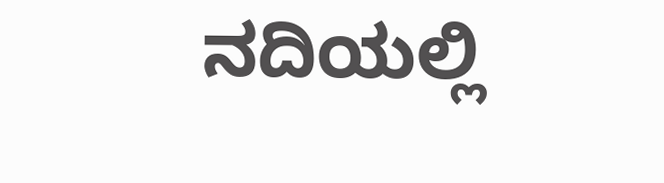ನದಿಯಲ್ಲಿ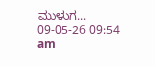ಮುಳುಗ...
09-05-26 09:54 am